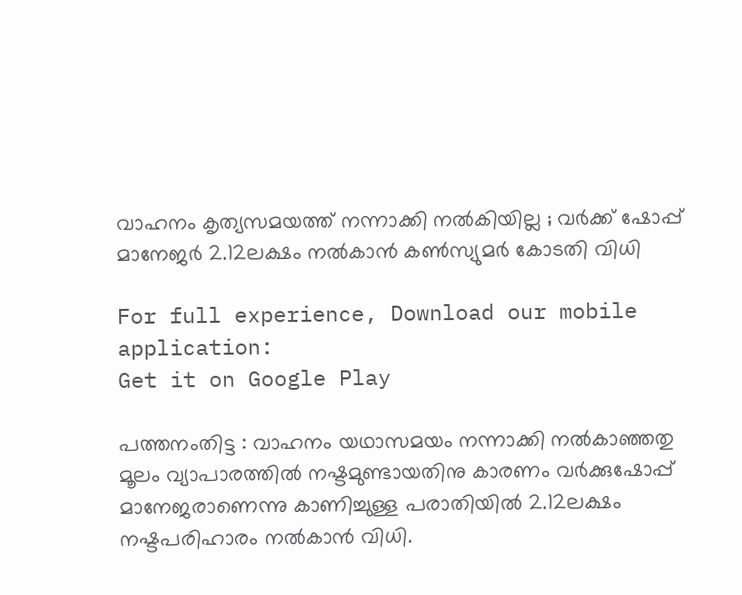വാഹനം കൃത്യസമയത്ത് നന്നാക്കി നല്‍കിയില്ല ; വര്‍ക്ക് ഷോപ്പ് മാനേജര്‍ 2.12ലക്ഷം നല്‍കാന്‍ കണ്‍സ്യുമര്‍ കോടതി വിധി

For full experience, Download our mobile application:
Get it on Google Play

പത്തനംതിട്ട : വാഹനം യഥാസമയം നന്നാക്കി നല്‍കാഞ്ഞതു മൂലം വ്യാപാരത്തില്‍ നഷ്ടമുണ്ടായതിനു കാരണം വര്‍ക്കുഷോപ്പ് മാനേജരാണെന്നു കാണിച്ചുള്ള പരാതിയില്‍ 2.12ലക്ഷം നഷ്ടപരിഹാരം നല്‍കാന്‍ വിധി.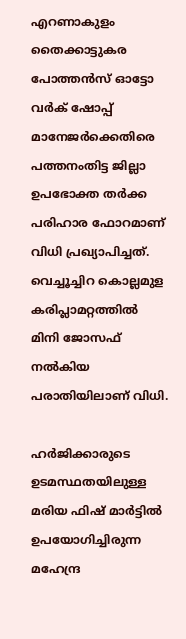എറണാകുളം തൈക്കാട്ടുകര പോത്തന്‍സ് ഓട്ടോ വര്‍ക് ഷോപ്പ് മാനേജര്‍ക്കെതിരെ പത്തനംതിട്ട ജില്ലാ ഉപഭോക്ത തര്‍ക്ക പരിഹാര ഫോറമാണ് വിധി പ്രഖ്യാപിച്ചത്. വെച്ചൂച്ചിറ കൊല്ലമുള കരിപ്ലാമറ്റത്തില്‍ മിനി ജോസഫ് നല്‍കിയ പരാതിയിലാണ് വിധി.

ഹർജിക്കാരുടെ ഉടമസ്ഥതയിലുള്ള മരിയ ഫിഷ് മാർട്ടില്‍ ഉപയോഗിച്ചിരുന്ന മഹേന്ദ്ര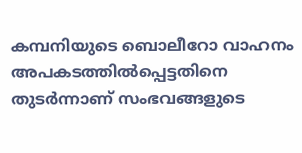കമ്പനിയുടെ ബൊലീറോ വാഹനം അപകടത്തിൽപ്പെട്ടതിനെ തുടർന്നാണ് സംഭവങ്ങളുടെ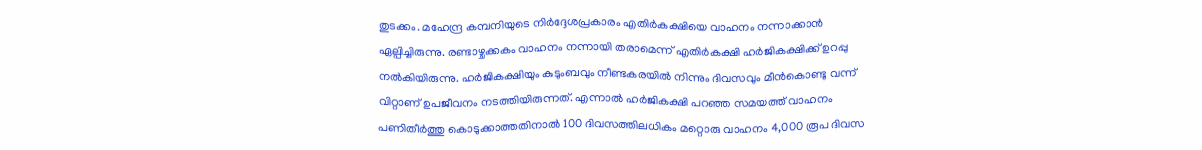തുടക്കം. മഹേന്ദ്ര കമ്പനിയുടെ നിർദ്ദേശപ്രകാരം എതിർകക്ഷിയെ വാഹനം നന്നാക്കാൻ ഏല്പിച്ചിരുന്നു. രണ്ടാഴ്ചക്കകം വാഹനം നന്നായി തരാമെന്ന് എതിർകക്ഷി ഹർജികക്ഷിക്ക് ഉറപ്പു നൽകിയിരുന്നു. ഹർജികക്ഷിയും കുടുംബവും നീണ്ടകരയിൽ നിന്നും ദിവസവും മീൻകൊണ്ടു വന്ന് വിറ്റാണ് ഉപജീവനം നടത്തിയിരുന്നത്. എന്നാൽ ഹർജികക്ഷി പറഞ്ഞ സമയത്ത് വാഹനം പണിതീർത്തു കൊടുക്കാത്തതിനാൽ 100 ദിവസത്തിലധികം മറ്റൊരു വാഹനം 4,000 രൂപ ദിവസ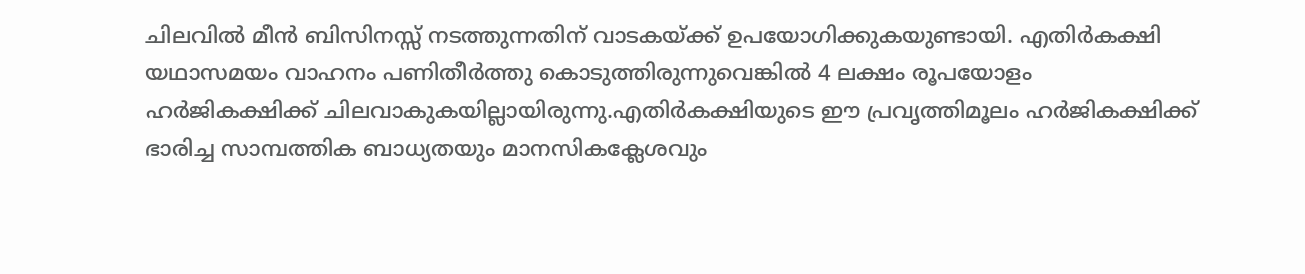ചിലവിൽ മീൻ ബിസിനസ്സ് നടത്തുന്നതിന് വാടകയ്ക്ക് ഉപയോഗിക്കുകയുണ്ടായി. എതിർകക്ഷി യഥാസമയം വാഹനം പണിതീർത്തു കൊടുത്തിരുന്നുവെങ്കിൽ 4 ലക്ഷം രൂപയോളം ഹർജികക്ഷിക്ക് ചിലവാകുകയില്ലായിരുന്നു.എതിർകക്ഷിയുടെ ഈ പ്രവൃത്തിമൂലം ഹർജികക്ഷിക്ക് ഭാരിച്ച സാമ്പത്തിക ബാധ്യതയും മാനസികക്ലേശവും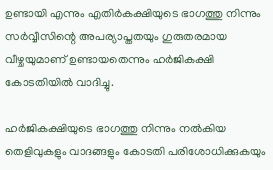ഉണ്ടായി എന്നും എതിർകക്ഷിയുടെ ഭാഗത്തു നിന്നും സർവ്വീസിന്റെ അപര്യാപ്തതയും ഗുരുതരമായ വീഴ്ചയുമാണ് ഉണ്ടായതെന്നും ഹർജികക്ഷി കോടതിയിൽ വാദിച്ചു.

ഹർജികക്ഷിയുടെ ഭാഗത്തു നിന്നും നൽകിയ തെളിവുകളും വാദങ്ങളും കോടതി പരിശോധിക്കുകയും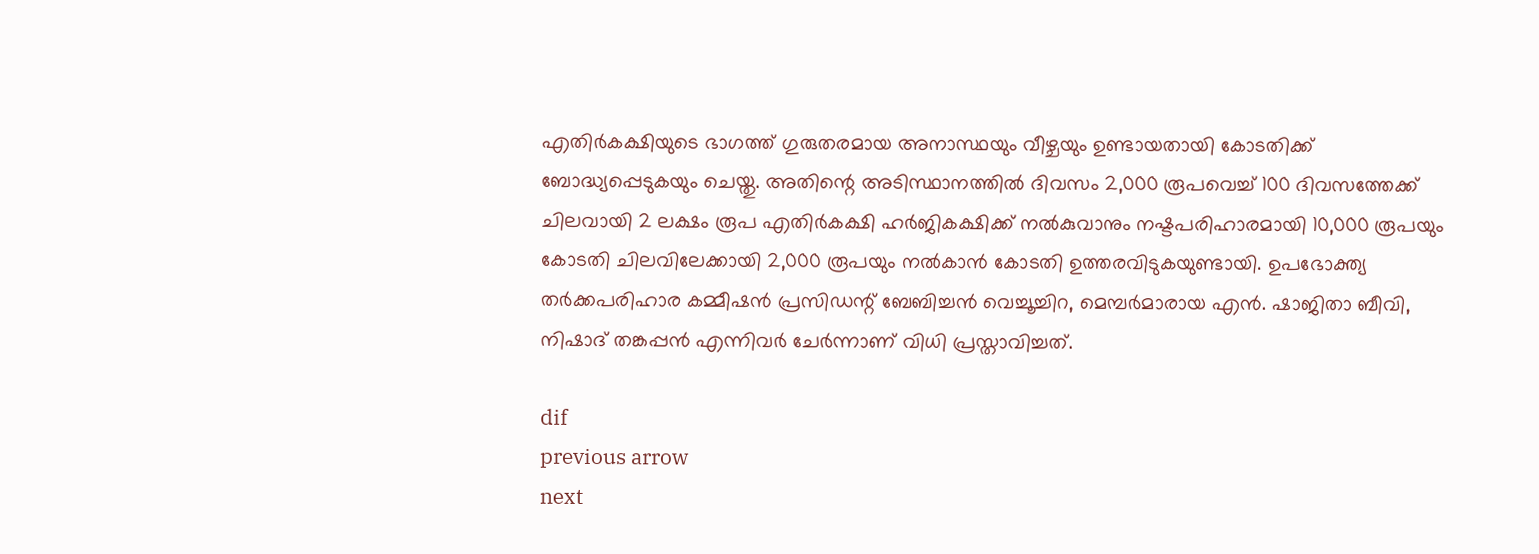എതിർകക്ഷിയുടെ ഭാഗത്ത് ഗുരുതരമായ അനാസ്ഥയും വീഴ്ചയും ഉണ്ടായതായി കോടതിക്ക് ബോദ്ധ്യപ്പെടുകയും ചെയ്തു. അതിന്റെ അടിസ്ഥാനത്തിൽ ദിവസം 2,000 രൂപവെച്ച് 100 ദിവസത്തേക്ക് ചിലവായി 2 ലക്ഷം രൂപ എതിർകക്ഷി ഹർജികക്ഷിക്ക് നൽകുവാനും നഷ്ടപരിഹാരമായി 10,000 രൂപയും കോടതി ചിലവിലേക്കായി 2,000 രൂപയും നൽകാൻ കോടതി ഉത്തരവിടുകയുണ്ടായി. ഉപഭോക്ത്യ തർക്കപരിഹാര കമ്മീഷൻ പ്രസിഡന്റ് ബേബിച്ചൻ വെച്ചൂച്ചിറ, മെമ്പർമാരായ എൻ. ഷാജിതാ ബീവി, നിഷാദ് തങ്കപ്പൻ എന്നിവർ ചേർന്നാണ് വിധി പ്രസ്താവിച്ചത്.

dif
previous arrow
next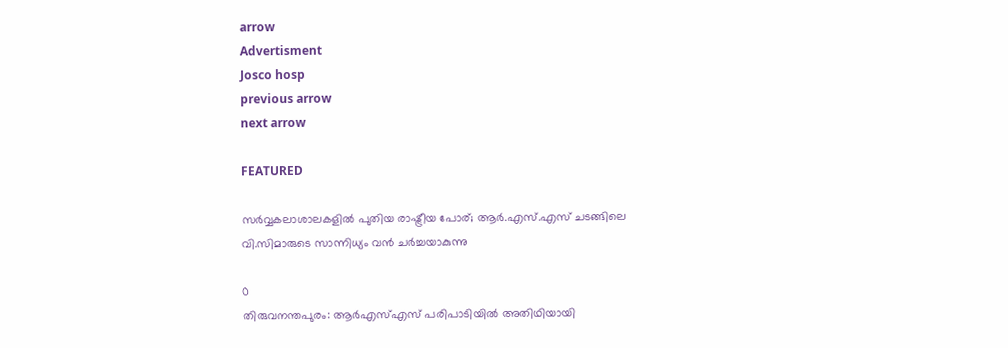arrow
Advertisment
Josco hosp
previous arrow
next arrow

FEATURED

സർവ്വകലാശാലകളിൽ പുതിയ രാഷ്ട്രീയ പോര്; ആർ.എസ്.എസ് ചടങ്ങിലെ വി.സിമാരുടെ സാന്നിധ്യം വൻ ചർച്ചയാകുന്നു

0
തിരുവനന്തപുരം: ആർഎസ്എസ് പരിപാടിയിൽ അതിഥിയായി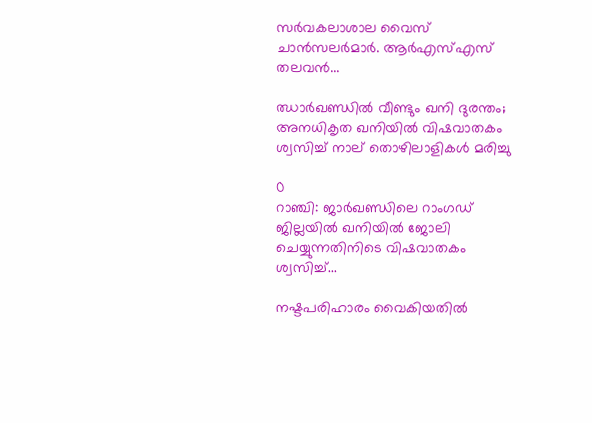സർവകലാശാല വൈസ് ചാൻസലർമാർ. ആർഎസ്എസ് തലവൻ...

ഝാർഖണ്ഡിൽ വീണ്ടും ഖനി ദുരന്തം; അനധികൃത ഖനിയിൽ വിഷവാതകം ശ്വസിച്ച് നാല് തൊഴിലാളികൾ മരിച്ചു

0
റാഞ്ചി: ജാര്‍ഖണ്ഡിലെ റാംഗഡ് ജില്ലയിൽ ഖനിയില്‍ ജോലി ചെയ്യുന്നതിനിടെ വിഷവാതകം ശ്വസിച്ച്...

നഷ്ടപരിഹാരം വൈകിയതിൽ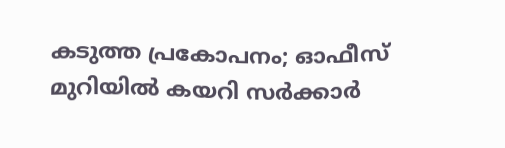കടുത്ത പ്രകോപനം; ഓഫീസ് മുറിയിൽ കയറി സർക്കാർ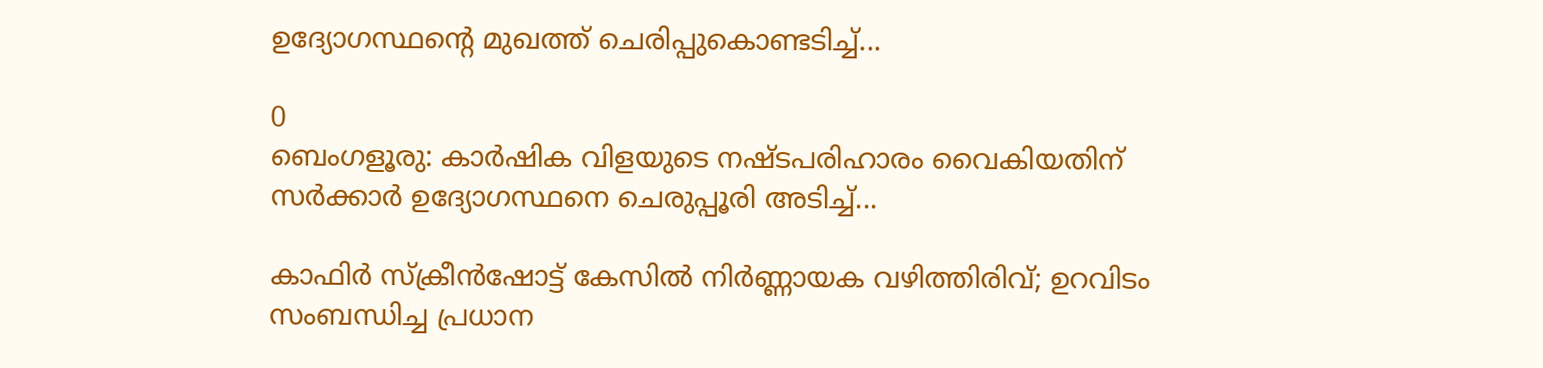ഉദ്യോഗസ്ഥന്റെ മുഖത്ത് ചെരിപ്പുകൊണ്ടടിച്ച്...

0
ബെംഗളൂരു: കാർഷിക വിളയുടെ നഷ്ടപരിഹാരം വൈകിയതിന് സര്‍ക്കാര്‍ ഉദ്യോഗസ്ഥനെ ചെരുപ്പൂരി അടിച്ച്...

കാഫിർ സ്ക്രീൻഷോട്ട് കേസിൽ നിർണ്ണായക വഴിത്തിരിവ്; ഉറവിടം സംബന്ധിച്ച പ്രധാന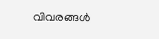വിവരങ്ങൾ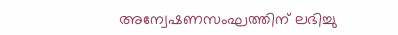അന്വേഷണസംഘത്തിന് ലഭിച്ചു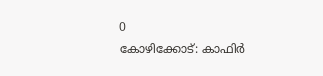0
കോഴിക്കോട്: കാഫിര്‍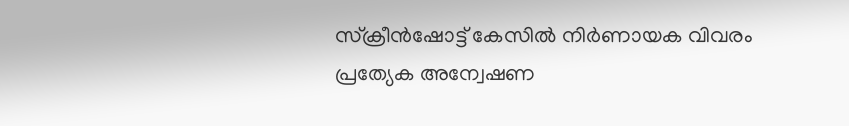സ്‌ക്രീന്‍ഷോട്ട് കേസില്‍ നിര്‍ണായക വിവരം പ്രത്യേക അന്വേഷണ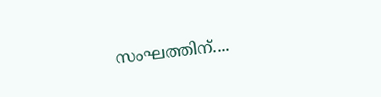സംഘത്തിന്....